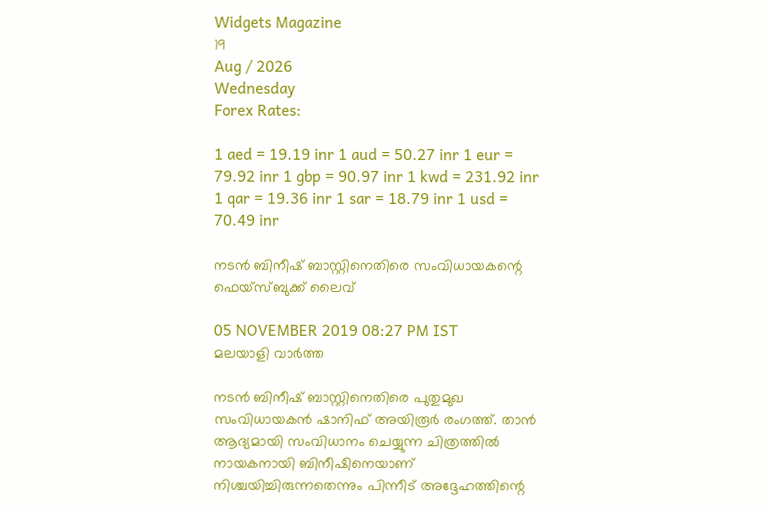Widgets Magazine
19
Aug / 2026
Wednesday
Forex Rates:

1 aed = 19.19 inr 1 aud = 50.27 inr 1 eur = 79.92 inr 1 gbp = 90.97 inr 1 kwd = 231.92 inr 1 qar = 19.36 inr 1 sar = 18.79 inr 1 usd = 70.49 inr

നടന്‍ ബിനീഷ് ബാസ്റ്റിനെതിരെ സംവിധായകന്റെ ഫെയ്‌സ്ബുക്ക് ലൈവ്

05 NOVEMBER 2019 08:27 PM IST
മലയാളി വാര്‍ത്ത

നടന്‍ ബിനീഷ് ബാസ്റ്റിനെതിരെ പുതുമുഖ സംവിധായകന്‍ ഷാനിഫ് അയിരൂര്‍ രംഗത്ത്. താന്‍ ആദ്യമായി സംവിധാനം ചെയ്യുന്ന ചിത്രത്തില്‍ നായകനായി ബിനീഷിനെയാണ് നിശ്ചയിച്ചിരുന്നതെന്നും പിന്നീട് അദ്ദേഹത്തിന്റെ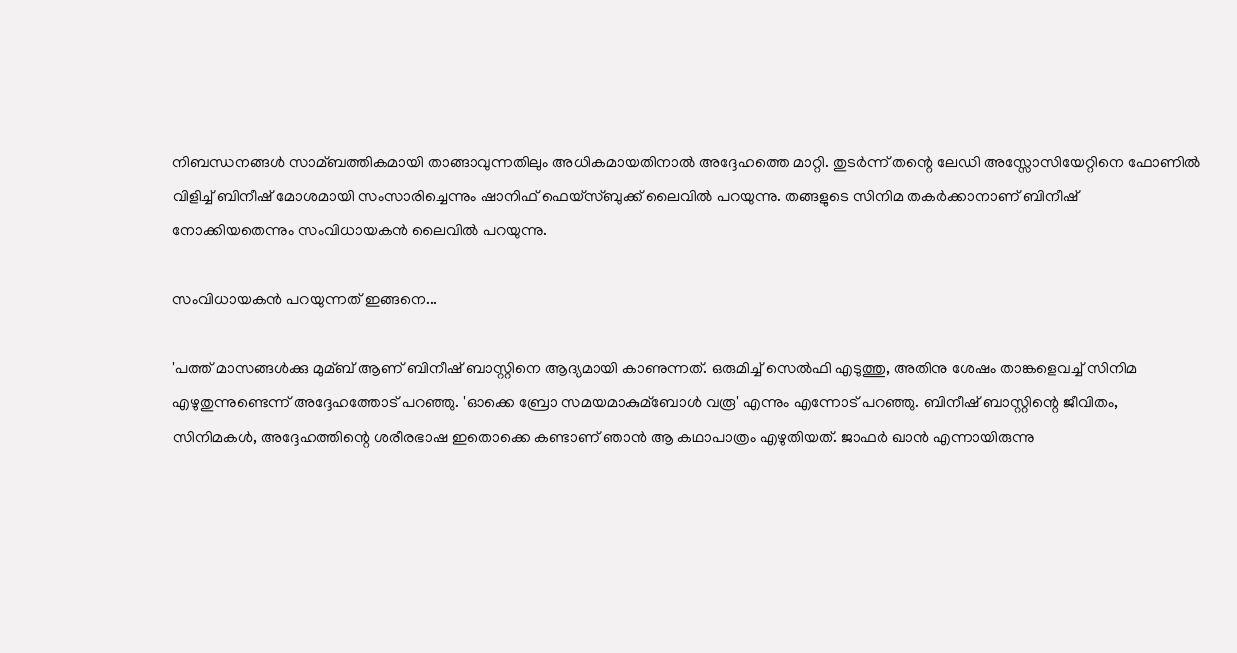നിബന്ധനങ്ങള്‍ സാമ്ബത്തികമായി താങ്ങാവുന്നതിലും അധികമായതിനാല്‍ അദ്ദേഹത്തെ മാറ്റി. തുടര്‍ന്ന് തന്റെ ലേഡി അസ്സോസിയേറ്റിനെ ഫോണില്‍ വിളിച്ച് ബിനീഷ് മോശമായി സംസാരിച്ചെന്നും ഷാനിഫ് ഫെയ്‌സ്ബുക്ക് ലൈവില്‍ പറയുന്നു. തങ്ങളുടെ സിനിമ തകര്‍ക്കാനാണ് ബിനീഷ് നോക്കിയതെന്നും സംവിധായകന്‍ ലൈവില്‍ പറയുന്നു.

സംവിധായകന്‍ പറയുന്നത് ഇങ്ങനെ...

'പത്ത് മാസങ്ങള്‍ക്കു മുമ്ബ് ആണ് ബിനീഷ് ബാസ്റ്റിനെ ആദ്യമായി കാണുന്നത്. ഒരുമിച്ച് സെല്‍ഫി എടുത്തു, അതിനു ശേഷം താങ്കളെവച്ച് സിനിമ എഴുതുന്നുണ്ടെന്ന് അദ്ദേഹത്തോട് പറഞ്ഞു. 'ഓക്കെ ബ്രോ സമയമാകുമ്‌ബോള്‍ വരൂ' എന്നും എന്നോട് പറഞ്ഞു. ബിനീഷ് ബാസ്റ്റിന്റെ ജീവിതം, സിനിമകള്‍, അദ്ദേഹത്തിന്റെ ശരീരഭാഷ ഇതൊക്കെ കണ്ടാണ് ഞാന്‍ ആ കഥാപാത്രം എഴുതിയത്. ജാഫര്‍ ഖാന്‍ എന്നായിരുന്നു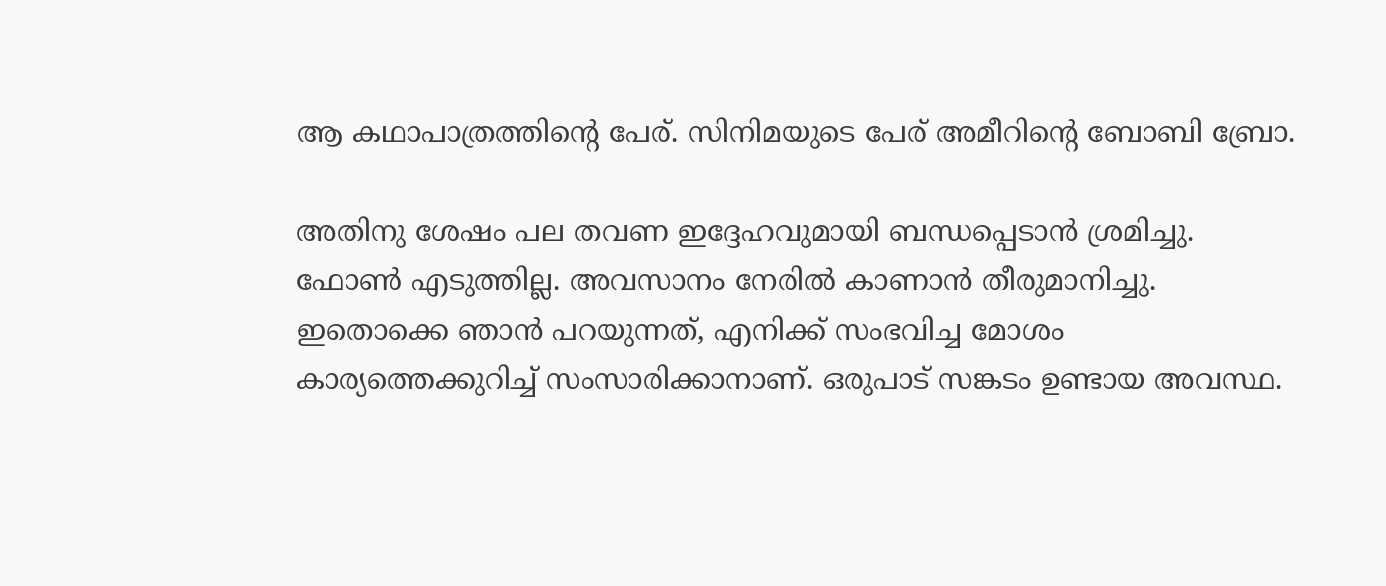ആ കഥാപാത്രത്തിന്റെ പേര്. സിനിമയുടെ പേര് അമീറിന്റെ ബോബി ബ്രോ.

അതിനു ശേഷം പല തവണ ഇദ്ദേഹവുമായി ബന്ധപ്പെടാന്‍ ശ്രമിച്ചു. ഫോണ്‍ എടുത്തില്ല. അവസാനം നേരില്‍ കാണാന്‍ തീരുമാനിച്ചു. ഇതൊക്കെ ഞാന്‍ പറയുന്നത്, എനിക്ക് സംഭവിച്ച മോശം കാര്യത്തെക്കുറിച്ച് സംസാരിക്കാനാണ്. ഒരുപാട് സങ്കടം ഉണ്ടായ അവസ്ഥ.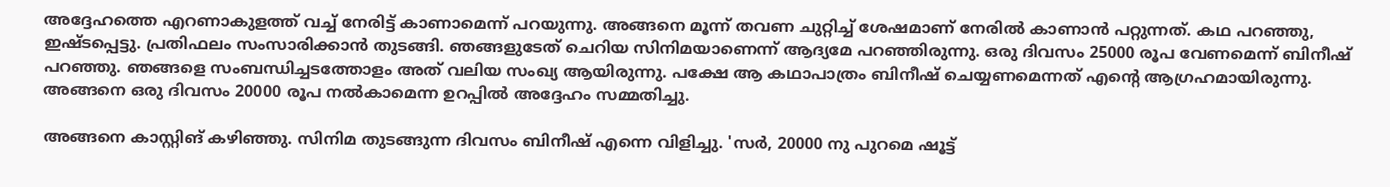അദ്ദേഹത്തെ എറണാകുളത്ത് വച്ച് നേരിട്ട് കാണാമെന്ന് പറയുന്നു. അങ്ങനെ മൂന്ന് തവണ ചുറ്റിച്ച് ശേഷമാണ് നേരില്‍ കാണാന്‍ പറ്റുന്നത്. കഥ പറഞ്ഞു, ഇഷ്ടപ്പെട്ടു. പ്രതിഫലം സംസാരിക്കാന്‍ തുടങ്ങി. ഞങ്ങളുടേത് ചെറിയ സിനിമയാണെന്ന് ആദ്യമേ പറഞ്ഞിരുന്നു. ഒരു ദിവസം 25000 രൂപ വേണമെന്ന് ബിനീഷ് പറഞ്ഞു. ഞങ്ങളെ സംബന്ധിച്ചടത്തോളം അത് വലിയ സംഖ്യ ആയിരുന്നു. പക്ഷേ ആ കഥാപാത്രം ബിനീഷ് ചെയ്യണമെന്നത് എന്റെ ആഗ്രഹമായിരുന്നു. അങ്ങനെ ഒരു ദിവസം 20000 രൂപ നല്‍കാമെന്ന ഉറപ്പില്‍ അദ്ദേഹം സമ്മതിച്ചു.

അങ്ങനെ കാസ്റ്റിങ് കഴിഞ്ഞു. സിനിമ തുടങ്ങുന്ന ദിവസം ബിനീഷ് എന്നെ വിളിച്ചു. 'സര്‍, 20000 നു പുറമെ ഷൂട്ട്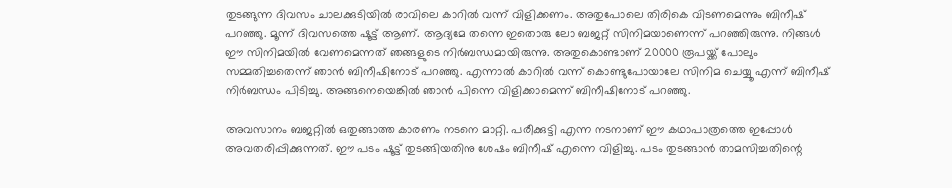തുടങ്ങുന്ന ദിവസം ചാലക്കുടിയില്‍ രാവിലെ കാറില്‍ വന്ന് വിളിക്കണം. അതുപോലെ തിരികെ വിടണമെന്നും ബിനീഷ് പറഞ്ഞു. മൂന്ന് ദിവസത്തെ ഷൂട്ട് ആണ്. ആദ്യമേ തന്നെ ഇതൊരു ലോ ബജറ്റ് സിനിമയാണെന്ന് പറഞ്ഞിരുന്നു. നിങ്ങള്‍ ഈ സിനിമയില്‍ വേണമെന്നത് ഞങ്ങളുടെ നിര്‍ബന്ധമായിരുന്നു. അതുകൊണ്ടാണ് 20000 രൂപയ്ക്ക് പോലും സമ്മതിച്ചതെന്ന് ഞാന്‍ ബിനീഷിനോട് പറഞ്ഞു. എന്നാല്‍ കാറില്‍ വന്ന് കൊണ്ടുപോയാലേ സിനിമ ചെയ്യൂ എന്ന് ബിനീഷ് നിര്‍ബന്ധം പിടിച്ചു. അങ്ങനെയെങ്കില്‍ ഞാന്‍ പിന്നെ വിളിക്കാമെന്ന് ബിനീഷിനോട് പറഞ്ഞു.

അവസാനം ബജറ്റില്‍ ഒതുങ്ങാത്ത കാരണം നടനെ മാറ്റി. പരീക്കുട്ടി എന്ന നടനാണ് ഈ കഥാപാത്രത്തെ ഇപ്പോള്‍ അവതരിപ്പിക്കുന്നത്. ഈ പടം ഷൂട്ട് തുടങ്ങിയതിനു ശേഷം ബിനീഷ് എന്നെ വിളിച്ചു. പടം തുടങ്ങാന്‍ താമസിച്ചതിന്റെ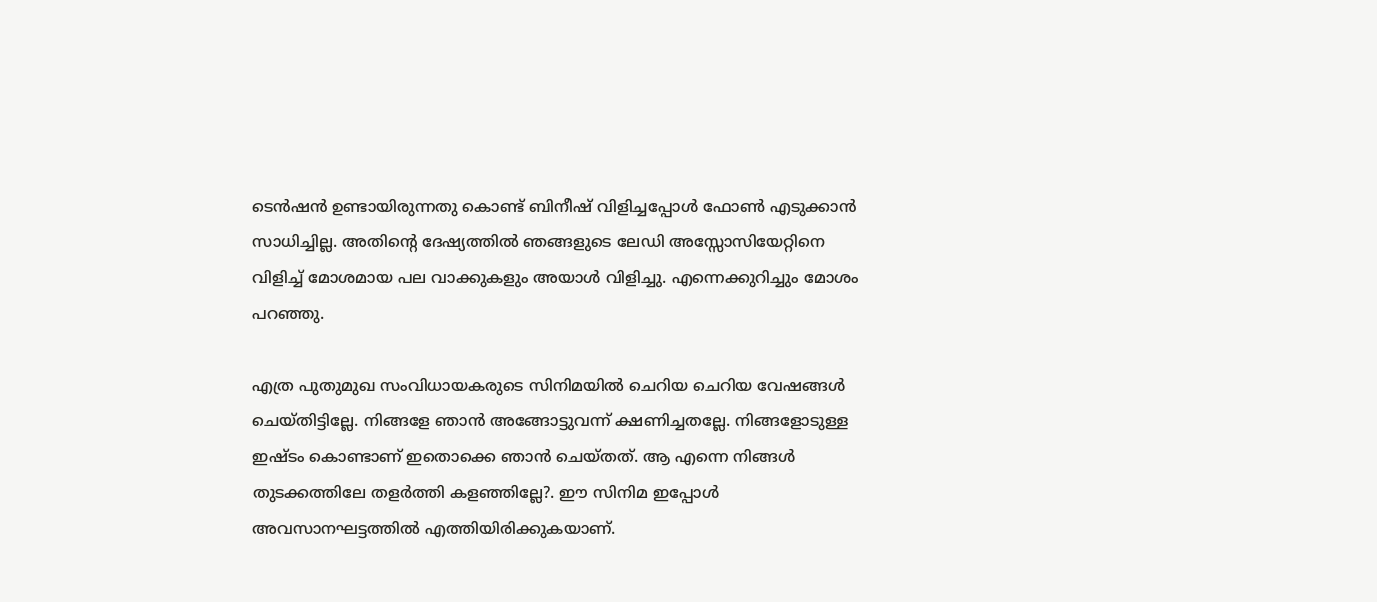ടെന്‍ഷന്‍ ഉണ്ടായിരുന്നതു കൊണ്ട് ബിനീഷ് വിളിച്ചപ്പോള്‍ ഫോണ്‍ എടുക്കാന്‍ സാധിച്ചില്ല. അതിന്റെ ദേഷ്യത്തില്‍ ഞങ്ങളുടെ ലേഡി അസ്സോസിയേറ്റിനെ വിളിച്ച് മോശമായ പല വാക്കുകളും അയാള്‍ വിളിച്ചു. എന്നെക്കുറിച്ചും മോശം പറഞ്ഞു.

എത്ര പുതുമുഖ സംവിധായകരുടെ സിനിമയില്‍ ചെറിയ ചെറിയ വേഷങ്ങള്‍ ചെയ്തിട്ടില്ലേ. നിങ്ങളേ ഞാന്‍ അങ്ങോട്ടുവന്ന് ക്ഷണിച്ചതല്ലേ. നിങ്ങളോടുള്ള ഇഷ്ടം കൊണ്ടാണ് ഇതൊക്കെ ഞാന്‍ ചെയ്തത്. ആ എന്നെ നിങ്ങള്‍ തുടക്കത്തിലേ തളര്‍ത്തി കളഞ്ഞില്ലേ?. ഈ സിനിമ ഇപ്പോള്‍ അവസാനഘട്ടത്തില്‍ എത്തിയിരിക്കുകയാണ്.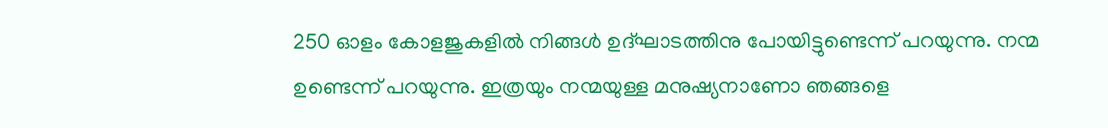250 ഓളം കോളജുകളില്‍ നിങ്ങള്‍ ഉദ്ഘാടത്തിനു പോയിട്ടുണ്ടെന്ന് പറയുന്നു. നന്മ ഉണ്ടെന്ന് പറയുന്നു. ഇത്രയും നന്മയുള്ള മനുഷ്യനാണോ ഞങ്ങളെ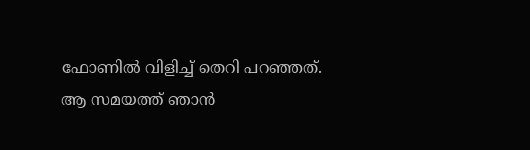ഫോണില്‍ വിളിച്ച് തെറി പറഞ്ഞത്. ആ സമയത്ത് ഞാന്‍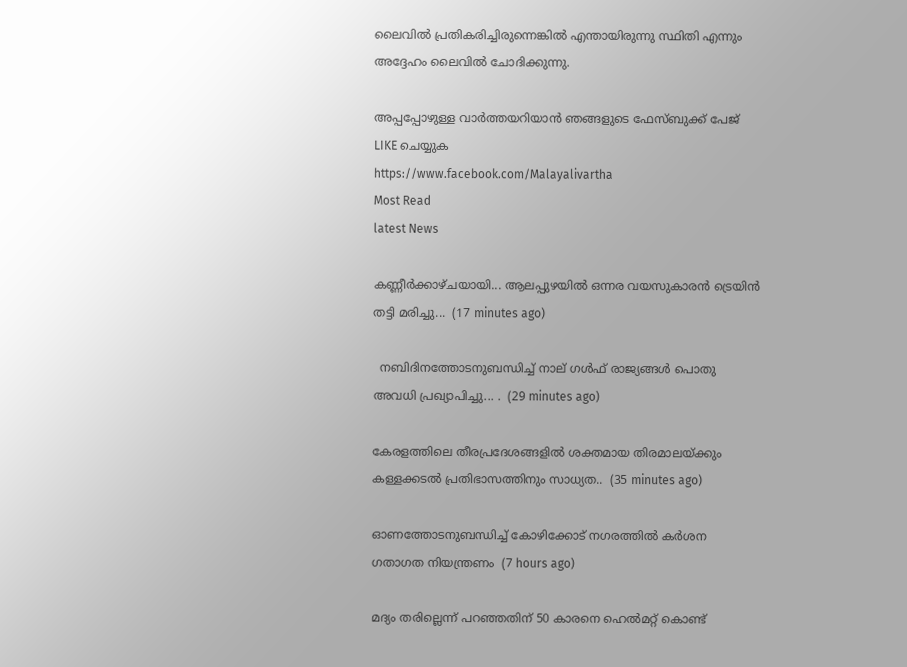ലൈവില്‍ പ്രതികരിച്ചിരുന്നെങ്കില്‍ എന്തായിരുന്നു സ്ഥിതി എന്നും അദ്ദേഹം ലൈവില്‍ ചോദിക്കുന്നു.

അപ്പപ്പോഴുള്ള വാര്‍ത്തയറിയാന്‍ ഞങ്ങളുടെ ഫേസ്‌ബുക്ക്‌ പേജ് LIKE ചെയ്യുക
https://www.facebook.com/Malayalivartha
Most Read
latest News

കണ്ണീർക്കാഴ്ചയായി... ആലപ്പുഴയിൽ ഒന്നര വയസുകാരൻ ട്രെയിൻ തട്ടി മരിച്ചു...  (17 minutes ago)

  നബിദിനത്തോടനുബന്ധിച്ച് നാല് ഗള്‍ഫ് രാജ്യങ്ങള്‍ പൊതു അവധി പ്രഖ്യാപിച്ചു... .  (29 minutes ago)

കേരളത്തിലെ തീരപ്രദേശങ്ങളിൽ ശക്തമായ തിരമാലയ്ക്കും കള്ളക്കടൽ പ്രതിഭാസത്തിനും സാധ്യത..  (35 minutes ago)

ഓണത്തോടനുബന്ധിച്ച് കോഴിക്കോട് നഗരത്തില്‍ കര്‍ശന ഗതാഗത നിയന്ത്രണം  (7 hours ago)

മദ്യം തരില്ലെന്ന് പറഞ്ഞതിന് 50 കാരനെ ഹെല്‍മറ്റ് കൊണ്ട്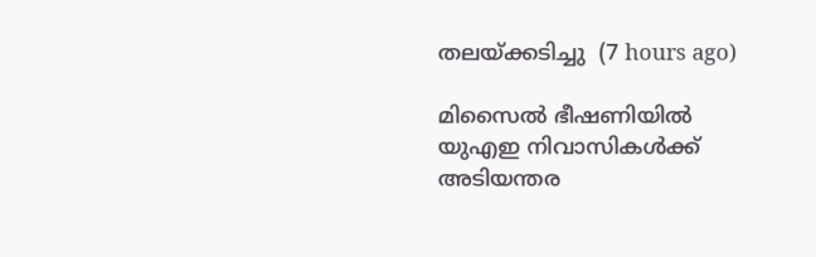തലയ്ക്കടിച്ചു  (7 hours ago)

മിസൈല്‍ ഭീഷണിയില്‍ യുഎഇ നിവാസികള്‍ക്ക് അടിയന്തര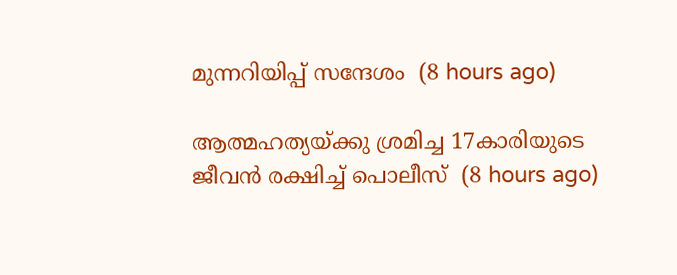മുന്നറിയിപ്പ് സന്ദേശം  (8 hours ago)

ആത്മഹത്യയ്ക്കു ശ്രമിച്ച 17കാരിയുടെ ജീവന്‍ രക്ഷിച്ച് പൊലീസ്  (8 hours ago)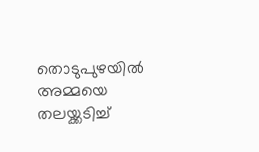തൊടുപുഴയില്‍ അമ്മയെ തലയ്ക്കടിച്ച്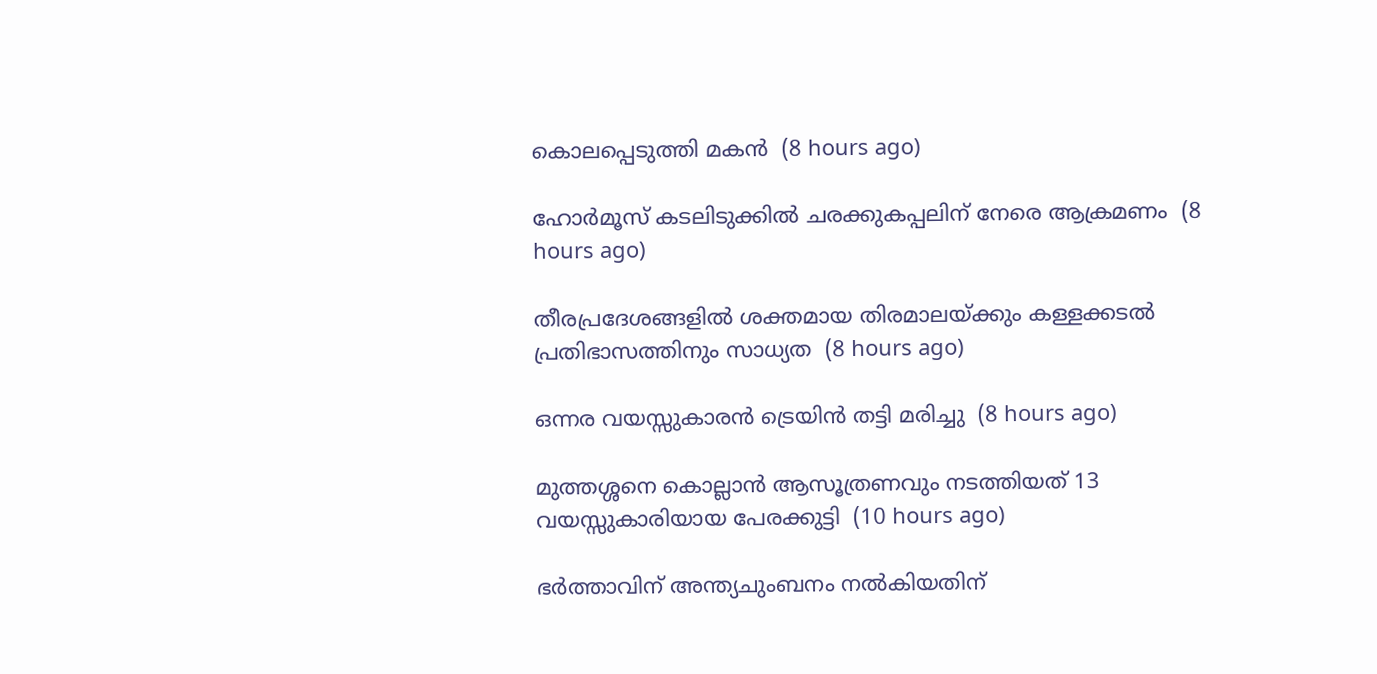കൊലപ്പെടുത്തി മകന്‍  (8 hours ago)

ഹോര്‍മൂസ് കടലിടുക്കില്‍ ചരക്കുകപ്പലിന് നേരെ ആക്രമണം  (8 hours ago)

തീരപ്രദേശങ്ങളില്‍ ശക്തമായ തിരമാലയ്ക്കും കള്ളക്കടല്‍ പ്രതിഭാസത്തിനും സാധ്യത  (8 hours ago)

ഒന്നര വയസ്സുകാരന്‍ ട്രെയിന്‍ തട്ടി മരിച്ചു  (8 hours ago)

മുത്തശ്ശനെ കൊല്ലാന്‍ ആസൂത്രണവും നടത്തിയത് 13 വയസ്സുകാരിയായ പേരക്കുട്ടി  (10 hours ago)

ഭര്‍ത്താവിന് അന്ത്യചുംബനം നല്‍കിയതിന്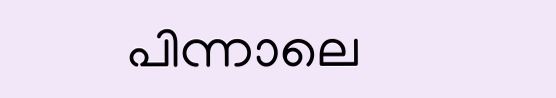പിന്നാലെ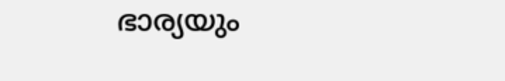ഭാര്യയും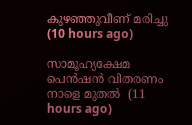കുഴഞ്ഞുവീണ് മരിച്ചു  (10 hours ago)

സാമൂഹ്യക്ഷേമ പെന്‍ഷന്‍ വിതരണം നാളെ മുതല്‍  (11 hours ago)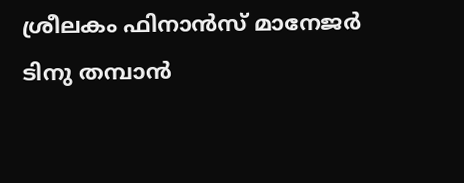ശ്രീലകം ഫിനാന്‍സ് മാനേജര്‍ ടിനു തമ്പാന്‍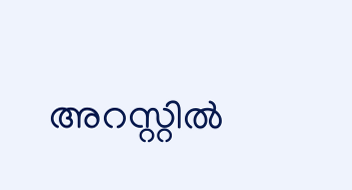അറസ്റ്റില്‍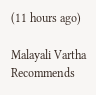(11 hours ago)

Malayali Vartha Recommends